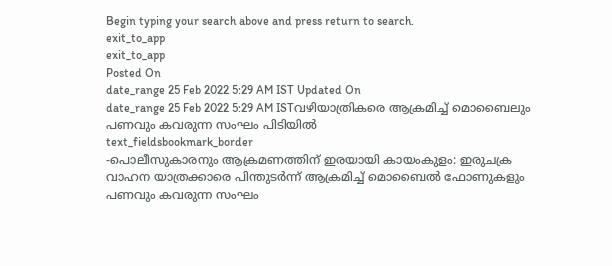Begin typing your search above and press return to search.
exit_to_app
exit_to_app
Posted On
date_range 25 Feb 2022 5:29 AM IST Updated On
date_range 25 Feb 2022 5:29 AM ISTവഴിയാത്രികരെ ആക്രമിച്ച് മൊബൈലും പണവും കവരുന്ന സംഘം പിടിയിൽ
text_fieldsbookmark_border
-പൊലീസുകാരനും ആക്രമണത്തിന് ഇരയായി കായംകുളം: ഇരുചക്ര വാഹന യാത്രക്കാരെ പിന്തുടർന്ന് ആക്രമിച്ച് മൊബൈൽ ഫോണുകളും പണവും കവരുന്ന സംഘം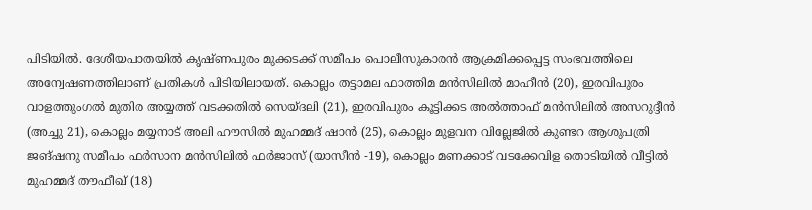പിടിയിൽ. ദേശീയപാതയിൽ കൃഷ്ണപുരം മുക്കടക്ക് സമീപം പൊലീസുകാരൻ ആക്രമിക്കപ്പെട്ട സംഭവത്തിലെ അന്വേഷണത്തിലാണ് പ്രതികൾ പിടിയിലായത്. കൊല്ലം തട്ടാമല ഫാത്തിമ മൻസിലിൽ മാഹീൻ (20), ഇരവിപുരം വാളത്തുംഗൽ മുതിര അയ്യത്ത് വടക്കതിൽ സെയ്ദലി (21), ഇരവിപുരം കൂട്ടിക്കട അൽത്താഫ് മൻസിലിൽ അസറുദ്ദീൻ (അച്ചു 21), കൊല്ലം മയ്യനാട് അലി ഹൗസിൽ മുഹമ്മദ് ഷാൻ (25), കൊല്ലം മുളവന വില്ലേജിൽ കുണ്ടറ ആശുപത്രി ജങ്ഷനു സമീപം ഫർസാന മൻസിലിൽ ഫർജാസ് (യാസീൻ -19), കൊല്ലം മണക്കാട് വടക്കേവിള തൊടിയിൽ വീട്ടിൽ മുഹമ്മദ് തൗഫീഖ് (18)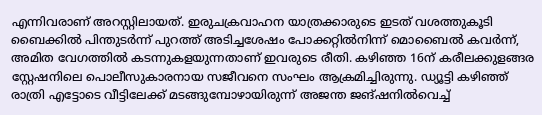എന്നിവരാണ് അറസ്റ്റിലായത്. ഇരുചക്രവാഹന യാത്രക്കാരുടെ ഇടത് വശത്തുകൂടി ബൈക്കിൽ പിന്തുടർന്ന് പുറത്ത് അടിച്ചശേഷം പോക്കറ്റിൽനിന്ന് മൊബൈൽ കവർന്ന്, അമിത വേഗത്തിൽ കടന്നുകളയുന്നതാണ് ഇവരുടെ രീതി. കഴിഞ്ഞ 16ന് കരീലക്കുളങ്ങര സ്റ്റേഷനിലെ പൊലീസുകാരനായ സജീവനെ സംഘം ആക്രമിച്ചിരുന്നു. ഡ്യൂട്ടി കഴിഞ്ഞ് രാത്രി എട്ടോടെ വീട്ടിലേക്ക് മടങ്ങുമ്പോഴായിരുന്ന് അജന്ത ജങ്ഷനിൽവെച്ച്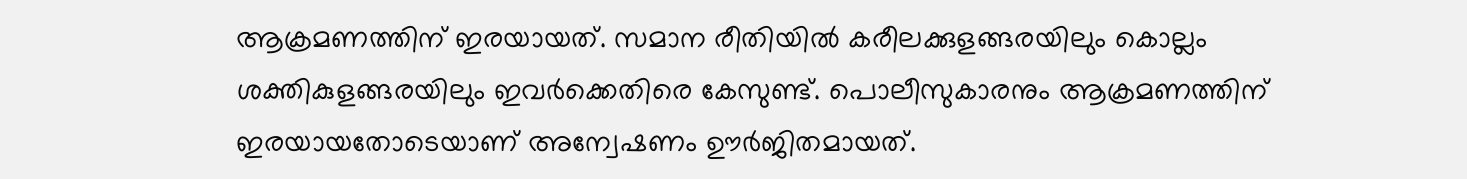ആക്രമണത്തിന് ഇരയായത്. സമാന രീതിയിൽ കരീലക്കുളങ്ങരയിലും കൊല്ലം ശക്തികുളങ്ങരയിലും ഇവർക്കെതിരെ കേസുണ്ട്. പൊലീസുകാരനും ആക്രമണത്തിന് ഇരയായതോടെയാണ് അന്വേഷണം ഊർജിതമായത്.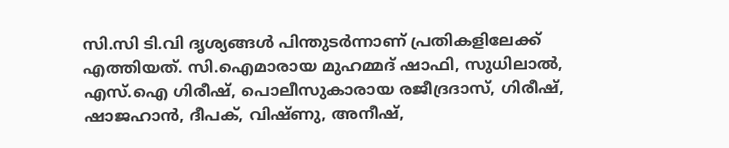സി.സി ടി.വി ദൃശ്യങ്ങൾ പിന്തുടർന്നാണ് പ്രതികളിലേക്ക് എത്തിയത്. സി.ഐമാരായ മുഹമ്മദ് ഷാഫി, സുധിലാൽ, എസ്.ഐ ഗിരീഷ്, പൊലീസുകാരായ രജീദ്രദാസ്, ഗിരീഷ്, ഷാജഹാൻ, ദീപക്, വിഷ്ണു, അനീഷ്,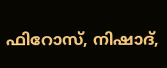ഫിറോസ്, നിഷാദ്,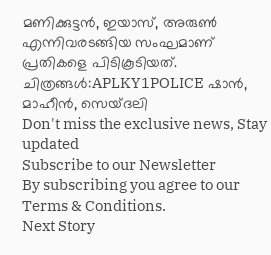മണിക്കുട്ടൻ, ഇയാസ്, അരുൺ എന്നിവരടങ്ങിയ സംഘമാണ് പ്രതികളെ പിടികൂടിയത്. ചിത്രങ്ങൾ:APLKY1POLICE ഷാൻ, മാഹീൻ, സെയ്ദലി
Don't miss the exclusive news, Stay updated
Subscribe to our Newsletter
By subscribing you agree to our Terms & Conditions.
Next Story